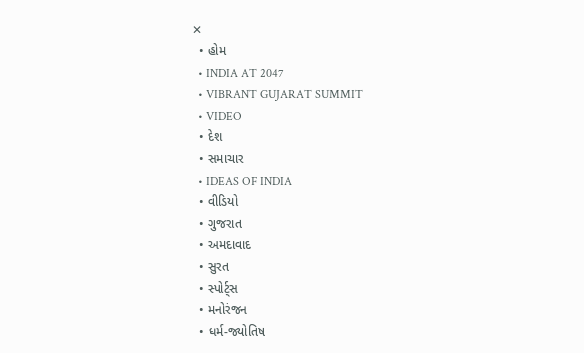✕
  • હોમ
  • INDIA AT 2047
  • VIBRANT GUJARAT SUMMIT
  • VIDEO
  • દેશ
  • સમાચાર
  • IDEAS OF INDIA
  • વીડિયો
  • ગુજરાત
  • અમદાવાદ
  • સુરત
  • સ્પોર્ટ્સ
  • મનોરંજન
  • ધર્મ-જ્યોતિષ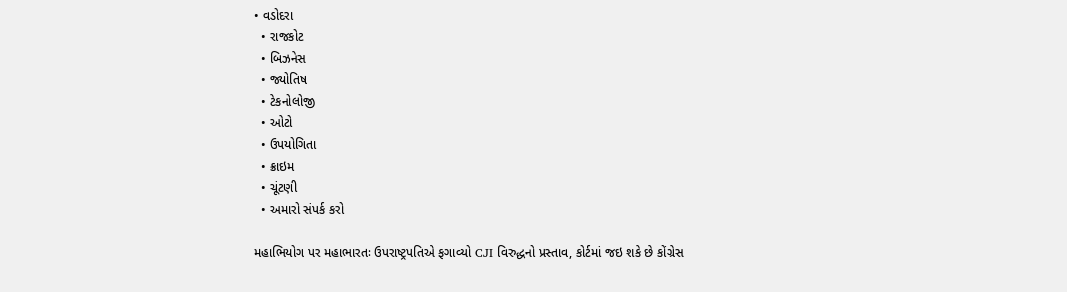• વડોદરા
  • રાજકોટ
  • બિઝનેસ
  • જ્યોતિષ
  • ટેકનોલોજી
  • ઓટો
  • ઉપયોગિતા
  • ક્રાઇમ
  • ચૂંટણી
  • અમારો સંપર્ક કરો

મહાભિયોગ પર મહાભારતઃ ઉપરાષ્ટ્રપતિએ ફગાવ્યો CJI વિરુદ્ધનો પ્રસ્તાવ, કોર્ટમાં જઇ શકે છે કોંગ્રેસ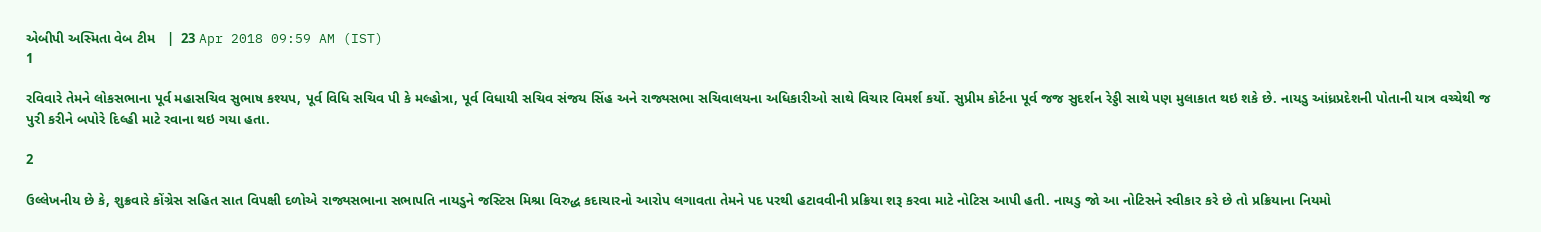એબીપી અસ્મિતા વેબ ટીમ   |  23 Apr 2018 09:59 AM (IST)
1

રવિવારે તેમને લોકસભાના પૂર્વ મહાસચિવ સુભાષ કશ્યપ, પૂર્વ વિધિ સચિવ પી કે મલ્હોત્રા, પૂર્વ વિધાયી સચિવ સંજય સિંહ અને રાજ્યસભા સચિવાલયના અધિકારીઓ સાથે વિચાર વિમર્શ કર્યો. સુપ્રીમ કોર્ટના પૂર્વ જજ સુદર્શન રેડ્ડી સાથે પણ મુલાકાત થઇ શકે છે. નાયડુ આંધ્રપ્રદેશની પોતાની યાત્ર વચ્ચેથી જ પુરી કરીને બપોરે દિલ્હી માટે રવાના થઇ ગયા હતા.

2

ઉલ્લેખનીય છે કે, શુક્રવારે કોંગ્રેસ સહિત સાત વિપક્ષી દળોએ રાજ્યસભાના સભાપતિ નાયડુને જસ્ટિસ મિશ્રા વિરુદ્ધ કદાચારનો આરોપ લગાવતા તેમને પદ પરથી હટાવવીની પ્રક્રિયા શરૂ કરવા માટે નોટિસ આપી હતી. નાયડુ જો આ નોટિસને સ્વીકાર કરે છે તો પ્રક્રિયાના નિયમો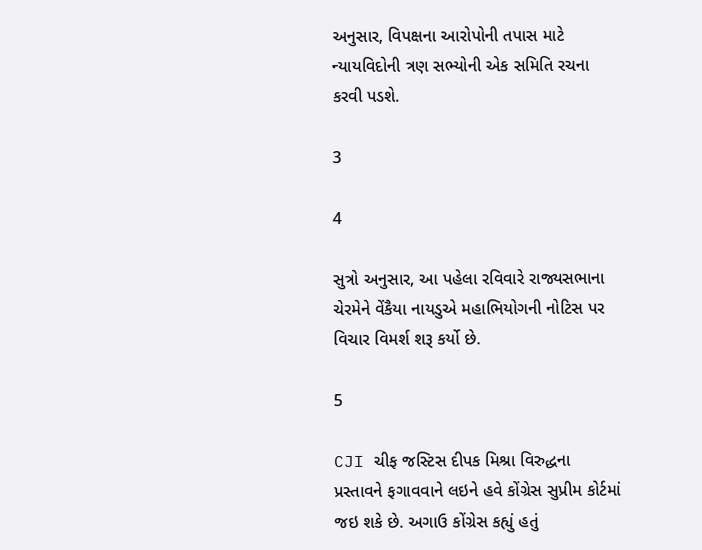અનુસાર, વિપક્ષના આરોપોની તપાસ માટે ન્યાયવિદોની ત્રણ સભ્યોની એક સમિતિ રચના કરવી પડશે.

3

4

સુત્રો અનુસાર, આ પહેલા રવિવારે રાજ્યસભાના ચેરમેને વેંકૈયા નાયડુએ મહાભિયોગની નોટિસ પર વિચાર વિમર્શ શરૂ કર્યો છે.

5

CJI ચીફ જસ્ટિસ દીપક મિશ્રા વિરુદ્ધના પ્રસ્તાવને ફગાવવાને લઇને હવે કોંગ્રેસ સુપ્રીમ કોર્ટમાં જઇ શકે છે. અગાઉ કોંગ્રેસ કહ્યું હતું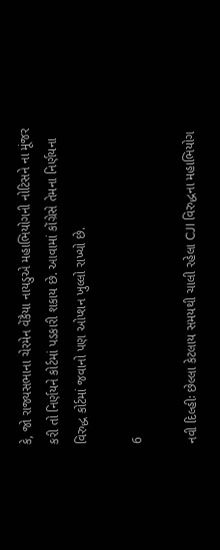કે, જો રાજ્યસભાના ચેરમેન વેંકૈયા નાયડુએ મહાભિયોગની નોટિસને ના મૂંજર કરી તો નિર્ણયને કોર્ટમાં પડકારી શકાય છે. આવામાં કોંગ્રેસે તેમના નિર્ણયના વિરુદ્ધ કોર્ટમાં જવાનો પણ ઓપ્શન ખુલ્લો રાખ્યો છે.

6

નવી દિલ્હીઃ છેલ્લા કેટલાય સમયથી ચાલી રહેલા CJI વિરુદ્ધના મહાભિયોગ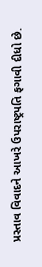પ્રસ્તાવ વિવાદને આખરે ઉપરાષ્ટ્રપતિ ફગાવી દીધો છે.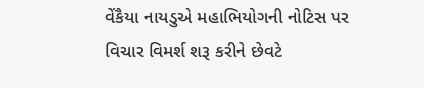વેંકૈયા નાયડુએ મહાભિયોગની નોટિસ પર વિચાર વિમર્શ શરૂ કરીને છેવટે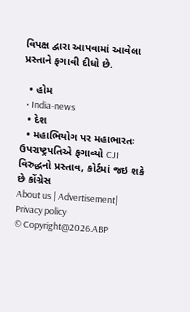વિપક્ષ દ્વારા આપવામાં આવેલા પ્રસ્તાને ફગાવી દીધો છે.

  • હોમ
  • India-news
  • દેશ
  • મહાભિયોગ પર મહાભારતઃ ઉપરાષ્ટ્રપતિએ ફગાવ્યો CJI વિરુદ્ધનો પ્રસ્તાવ, કોર્ટમાં જઇ શકે છે કોંગ્રેસ
About us | Advertisement| Privacy policy
© Copyright@2026.ABP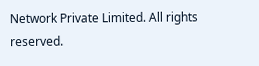Network Private Limited. All rights reserved.